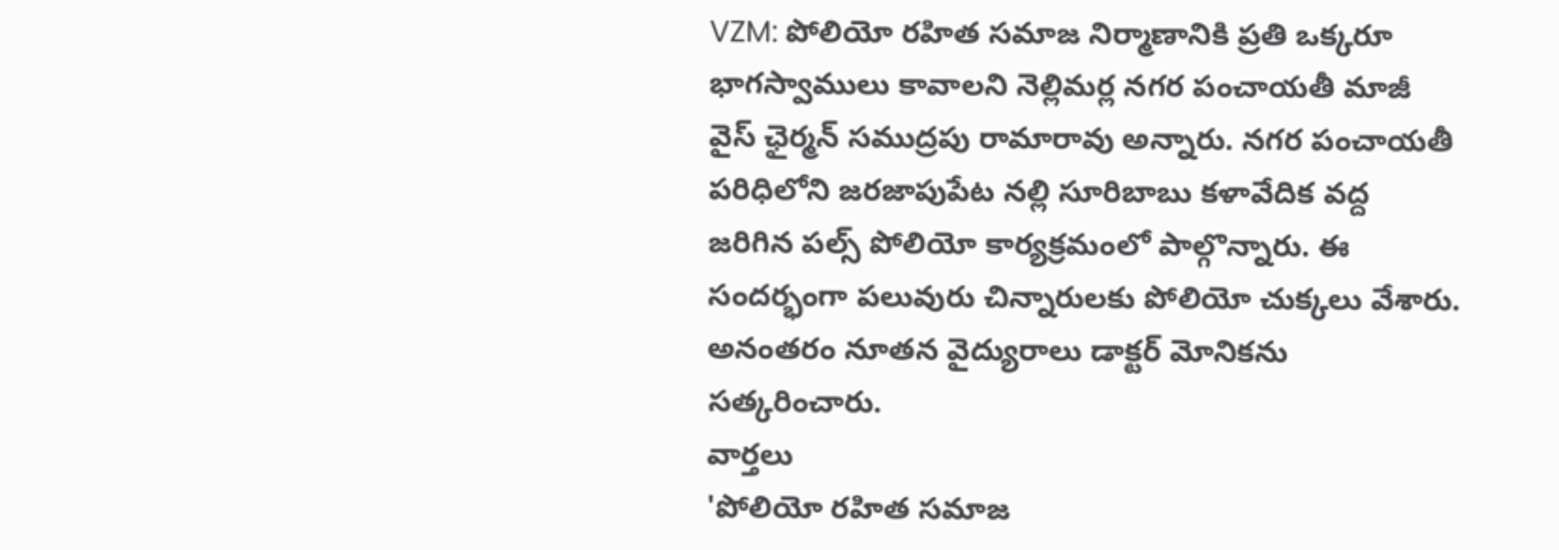VZM: పోలియో రహిత సమాజ నిర్మాణానికి ప్రతి ఒక్కరూ భాగస్వాములు కావాలని నెల్లిమర్ల నగర పంచాయతీ మాజీ వైస్ ఛైర్మన్ సముద్రపు రామారావు అన్నారు. నగర పంచాయతీ పరిధిలోని జరజాపుపేట నల్లి సూరిబాబు కళావేదిక వద్ద జరిగిన పల్స్ పోలియో కార్యక్రమంలో పాల్గొన్నారు. ఈ సందర్భంగా పలువురు చిన్నారులకు పోలియో చుక్కలు వేశారు. అనంతరం నూతన వైద్యురాలు డాక్టర్ మోనికను సత్కరించారు.
వార్తలు
'పోలియో రహిత సమాజ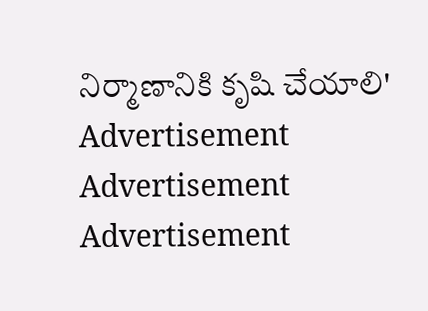నిర్మాణానికి కృషి చేయాలి'
Advertisement
Advertisement
Advertisement